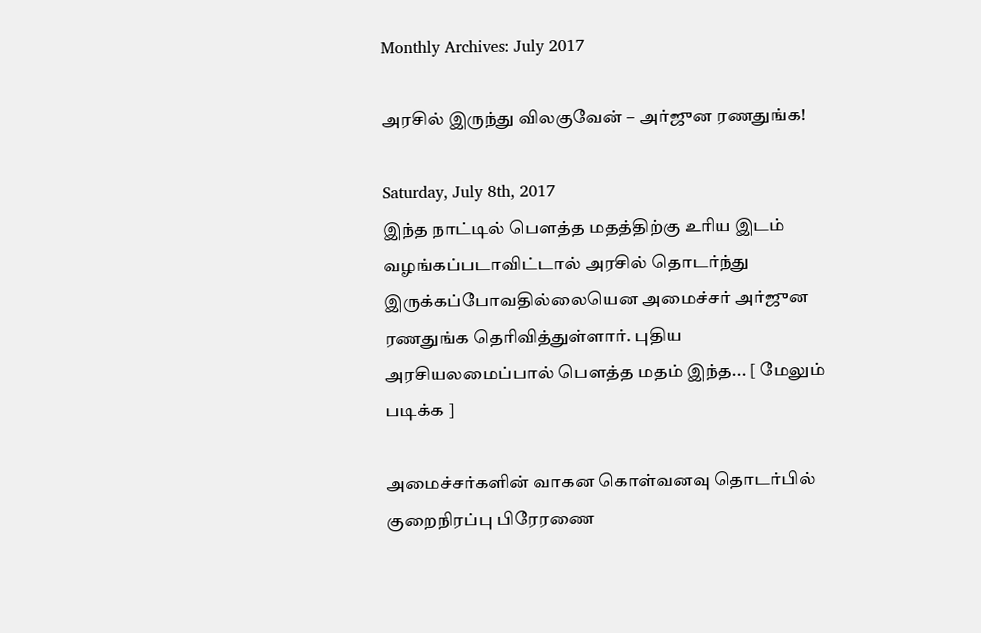Monthly Archives: July 2017

அரசில் இருந்து விலகுவேன் – அர்ஜுன ரணதுங்க!

Saturday, July 8th, 2017
இந்த நாட்டில் பௌத்த மதத்திற்கு உரிய இடம் வழங்கப்படாவிட்டால் அரசில் தொடர்ந்து இருக்கப்போவதில்லையென அமைச்சர் அர்ஜுன ரணதுங்க தெரிவித்துள்ளார். புதிய அரசியலமைப்பால் பௌத்த மதம் இந்த... [ மேலும் படிக்க ]

அமைச்சர்களின் வாகன கொள்வனவு தொடர்பில் குறைநிரப்பு பிரேரணை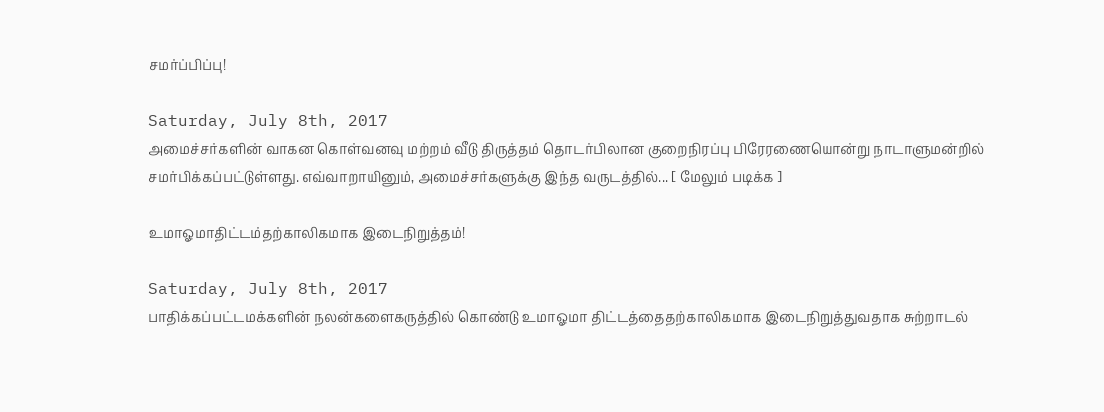சமர்ப்பிப்பு!

Saturday, July 8th, 2017
அமைச்சர்களின் வாகன கொள்வனவு மற்றம் வீடு திருத்தம் தொடர்பிலான குறைநிரப்பு பிரேரணையொன்று நாடாளுமன்றில் சமர்பிக்கப்பட்டுள்ளது. எவ்வாறாயினும், அமைச்சர்களுக்கு இந்த வருடத்தில்... [ மேலும் படிக்க ]

உமாஓமாதிட்டம்தற்காலிகமாக இடைநிறுத்தம்!

Saturday, July 8th, 2017
பாதிக்கப்பட்டமக்களின் நலன்களைகருத்தில் கொண்டு உமாஓமா திட்டத்தைதற்காலிகமாக இடைநிறுத்துவதாக சுற்றாடல்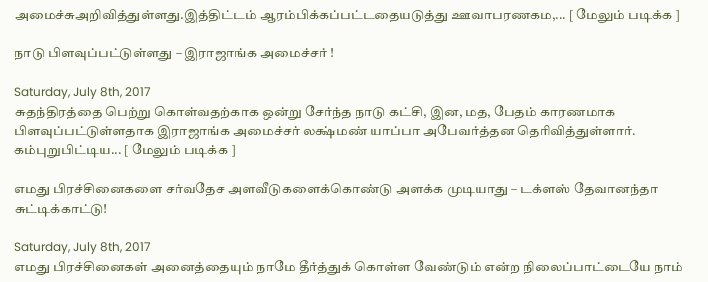அமைச்சுஅறிவித்துள்ளது.இத்திட்டம் ஆரம்பிக்கப்பட்டதையடுத்து ஊவாபரணகம,... [ மேலும் படிக்க ]

நாடு பிளவுப்பட்டுள்ளது – இராஜாங்க அமைச்சர் !

Saturday, July 8th, 2017
சுதந்திரத்தை பெற்று கொள்வதற்காக ஒன்று சேர்ந்த நாடு கட்சி, இன, மத, பேதம் காரணமாக பிளவுப்பட்டுள்ளதாக இராஜாங்க அமைச்சர் லக்ஷ்மண் யாப்பா அபேவர்த்தன தெரிவித்துள்ளார். கம்புறுபிட்டிய... [ மேலும் படிக்க ]

எமது பிரச்சினைகளை சர்வதேச அளவீடுகளைக்கொண்டு அளக்க முடியாது – டக்ளஸ் தேவானந்தா சுட்டிக்காட்டு!

Saturday, July 8th, 2017
எமது பிரச்சினைகள் அனைத்தையும் நாமே தீர்த்துக் கொள்ள வேண்டும் என்ற நிலைப்பாட்டையே நாம்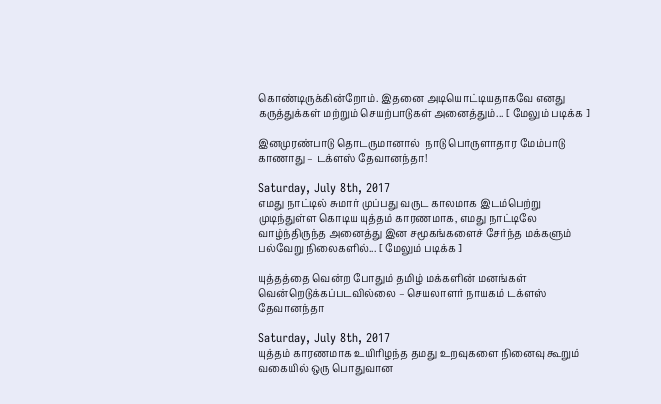கொண்டிருக்கின்றோம். இதனை அடியொட்டியதாகவே எனது கருத்துக்கள் மற்றும் செயற்பாடுகள் அனைத்தும்... [ மேலும் படிக்க ]

இனமுரண்பாடு தொடருமானால்  நாடு பொருளாதார மேம்பாடு காணாது – டக்ளஸ் தேவானந்தா!

Saturday, July 8th, 2017
எமது நாட்டில் சுமார் முப்பது வருட காலமாக இடம்பெற்று முடிந்துள்ள கொடிய யுத்தம் காரணமாக, எமது நாட்டிலே வாழ்ந்திருந்த அனைத்து இன சமூகங்களைச் சேர்ந்த மக்களும் பல்வேறு நிலைகளில்... [ மேலும் படிக்க ]

யுத்தத்தை வென்ற போதும் தமிழ் மக்களின் மனங்கள் வென்றெடுக்கப்படவில்லை – செயலாளர் நாயகம் டக்ளஸ் தேவானந்தா

Saturday, July 8th, 2017
யுத்தம் காரணமாக உயிரிழந்த தமது உறவுகளை நினைவு கூறும் வகையில் ஒரு பொதுவான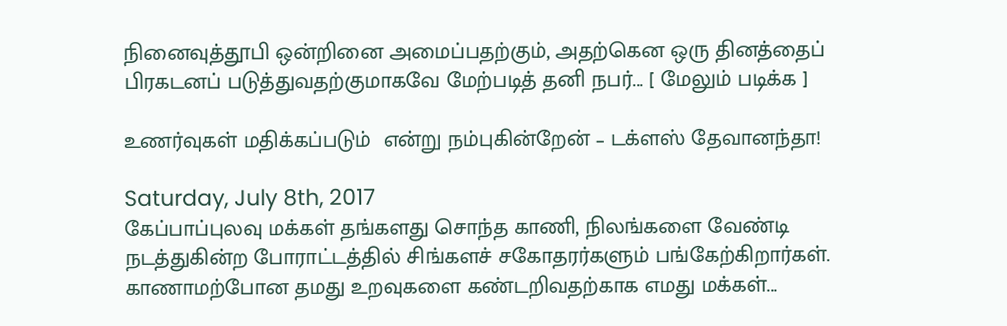நினைவுத்தூபி ஒன்றினை அமைப்பதற்கும், அதற்கென ஒரு தினத்தைப் பிரகடனப் படுத்துவதற்குமாகவே மேற்படித் தனி நபர்... [ மேலும் படிக்க ]

உணர்வுகள் மதிக்கப்படும்  என்று நம்புகின்றேன் – டக்ளஸ் தேவானந்தா!

Saturday, July 8th, 2017
கேப்பாப்புலவு மக்கள் தங்களது சொந்த காணி, நிலங்களை வேண்டி நடத்துகின்ற போராட்டத்தில் சிங்களச் சகோதரர்களும் பங்கேற்கிறார்கள். காணாமற்போன தமது உறவுகளை கண்டறிவதற்காக எமது மக்கள்...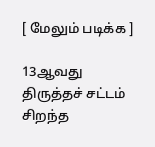[ மேலும் படிக்க ]

13ஆவது திருத்தச் சட்டம் சிறந்த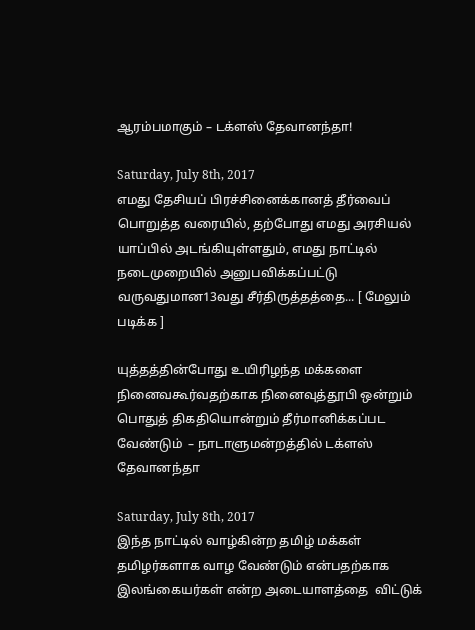ஆரம்பமாகும் – டக்ளஸ் தேவானந்தா!

Saturday, July 8th, 2017
எமது தேசியப் பிரச்சினைக்கானத் தீர்வைப் பொறுத்த வரையில், தற்போது எமது அரசியல் யாப்பில் அடங்கியுள்ளதும், எமது நாட்டில் நடைமுறையில் அனுபவிக்கப்பட்டு வருவதுமான13வது சீர்திருத்தத்தை... [ மேலும் படிக்க ]

யுத்தத்தின்போது உயிரிழந்த மக்களை நினைவகூர்வதற்காக நினைவுத்தூபி ஒன்றும் பொதுத் திகதியொன்றும் தீர்மானிக்கப்பட வேண்டும்  – நாடாளுமன்றத்தில் டக்ளஸ் தேவானந்தா

Saturday, July 8th, 2017
இந்த நாட்டில் வாழ்கின்ற தமிழ் மக்கள் தமிழர்களாக வாழ வேண்டும் என்பதற்காக இலங்கையர்கள் என்ற அடையாளத்தை  விட்டுக்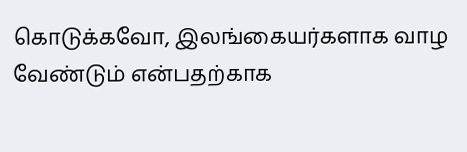கொடுக்கவோ, இலங்கையர்களாக வாழ வேண்டும் என்பதற்காக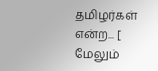தமிழர்கள் என்ற... [ மேலும்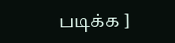படிக்க ]